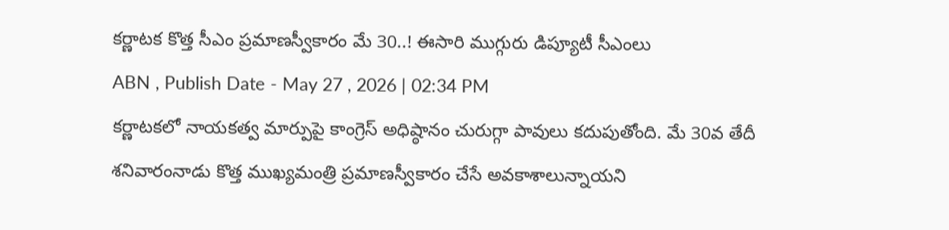కర్ణాటక కొత్త సీఎం ప్రమాణస్వీకారం మే 30..! ఈసారి ముగ్గురు డిప్యూటీ సీఎంలు
ABN , Publish Date - May 27 , 2026 | 02:34 PM
కర్ణాటకలో నాయకత్వ మార్పుపై కాంగ్రెస్ అధిష్ఠానం చురుగ్గా పావులు కదుపుతోంది. మే 30వ తేదీ శనివారంనాడు కొత్త ముఖ్యమంత్రి ప్రమాణస్వీకారం చేసే అవకాశాలున్నాయని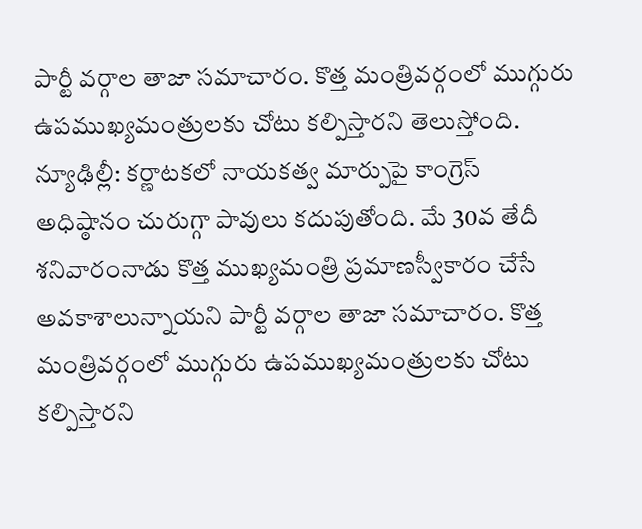పార్టీ వర్గాల తాజా సమాచారం. కొత్త మంత్రివర్గంలో ముగ్గురు ఉపముఖ్యమంత్రులకు చోటు కల్పిస్తారని తెలుస్తోంది.
న్యూఢిల్లీ: కర్ణాటకలో నాయకత్వ మార్పుపై కాంగ్రెస్ అధిష్ఠానం చురుగ్గా పావులు కదుపుతోంది. మే 30వ తేదీ శనివారంనాడు కొత్త ముఖ్యమంత్రి ప్రమాణస్వీకారం చేసే అవకాశాలున్నాయని పార్టీ వర్గాల తాజా సమాచారం. కొత్త మంత్రివర్గంలో ముగ్గురు ఉపముఖ్యమంత్రులకు చోటు కల్పిస్తారని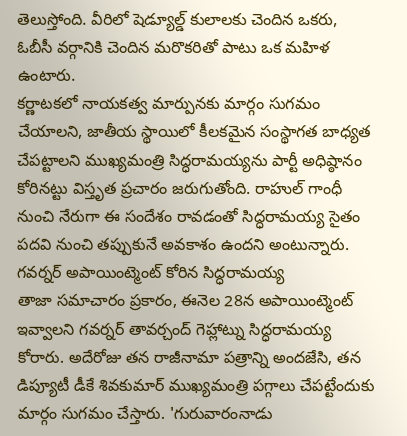తెలుస్తోంది. వీరిలో షెడ్యూల్డ్ కులాలకు చెందిన ఒకరు, ఓబీసీ వర్గానికి చెందిన మరొకరితో పాటు ఒక మహిళ ఉంటారు.
కర్ణాటకలో నాయకత్వ మార్పునకు మార్గం సుగమం చేయాలని, జాతీయ స్థాయిలో కీలకమైన సంస్థాగత బాధ్యత చేపట్టాలని ముఖ్యమంత్రి సిద్ధరామయ్యను పార్టీ అధిష్ఠానం కోరినట్టు విస్తృత ప్రచారం జరుగుతోంది. రాహుల్ గాంధీ నుంచి నేరుగా ఈ సందేశం రావడంతో సిద్ధరామయ్య సైతం పదవి నుంచి తప్పుకునే అవకాశం ఉందని అంటున్నారు.
గవర్నర్ అపాయింట్మెంట్ కోరిన సిద్ధరామయ్య
తాజా సమాచారం ప్రకారం, ఈనెల 28న అపాయింట్మెంట్ ఇవ్వాలని గవర్నర్ తావర్చంద్ గెహ్లాట్ను సిద్ధరామయ్య కోరారు. అదేరోజు తన రాజీనామా పత్రాన్ని అందజేసి, తన డిప్యూటీ డీకే శివకుమార్ ముఖ్యమంత్రి పగ్గాలు చేపట్టేందుకు మార్గం సుగమం చేస్తారు. 'గురువారంనాడు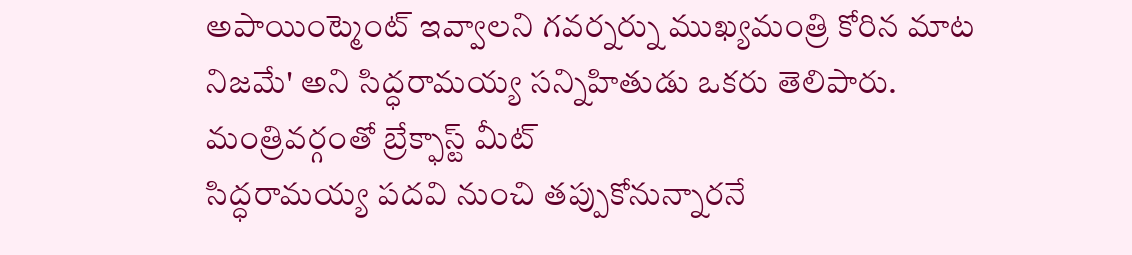అపాయింట్మెంట్ ఇవ్వాలని గవర్నర్ను ముఖ్యమంత్రి కోరిన మాట నిజమే' అని సిద్ధరామయ్య సన్నిహితుడు ఒకరు తెలిపారు.
మంత్రివర్గంతో బ్రేక్ఫాస్ట్ మీట్
సిద్ధరామయ్య పదవి నుంచి తప్పుకోనున్నారనే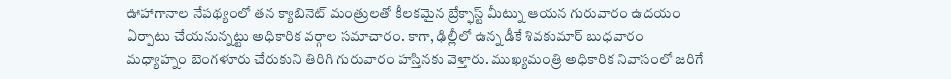ఊహాగానాల నేపథ్యంలో తన క్యాబినెట్ మంత్రులతో కీలకమైన బ్రేక్ఫాస్ట్ మీట్ను ఆయన గురువారం ఉదయం ఏర్పాటు చేయనున్నట్టు అధికారిక వర్గాల సమాచారం. కాగా, ఢిల్లీలో ఉన్న డీకే శివకుమార్ బుధవారం మధ్యాహ్నం బెంగళూరు చేరుకుని తిరిగి గురువారం హస్తినకు వెళ్తారు. ముఖ్యమంత్రి అధికారిక నివాసంలో జరిగే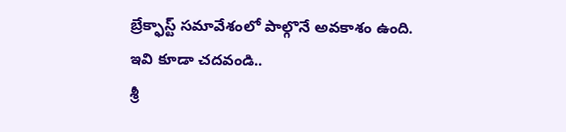బ్రేక్ఫాస్ట్ సమావేశంలో పాల్గొనే అవకాశం ఉంది.
ఇవి కూడా చదవండి..
శ్రీ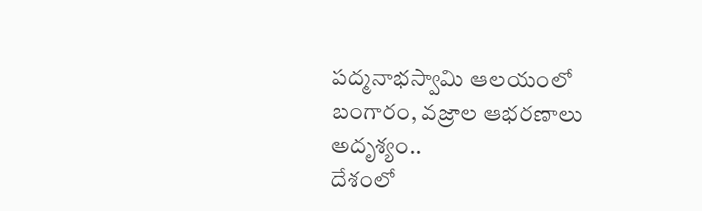పద్మనాభస్వామి ఆలయంలో బంగారం, వజ్రాల ఆభరణాలు అదృశ్యం..
దేశంలో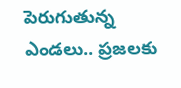పెరుగుతున్న ఎండలు.. ప్రజలకు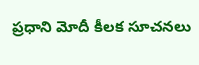ప్రధాని మోదీ కీలక సూచనలు